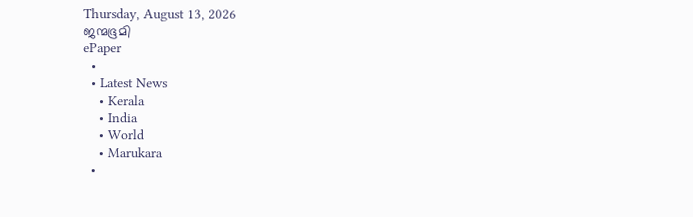Thursday, August 13, 2026
ജന്മഭൂമി
ePaper
  •
  • Latest News
    • Kerala
    • India
    • World
    • Marukara
  •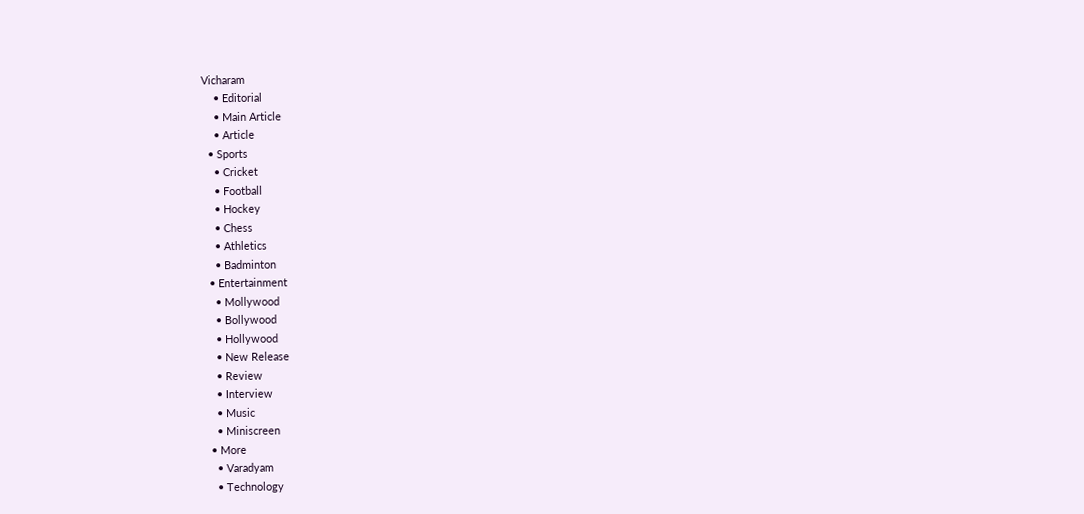Vicharam
    • Editorial
    • Main Article
    • Article
  • Sports
    • Cricket
    • Football
    • Hockey
    • Chess
    • Athletics
    • Badminton
  • Entertainment
    • Mollywood
    • Bollywood
    • Hollywood
    • New Release
    • Review
    • Interview
    • Music
    • Miniscreen
  • More
    • Varadyam
    • Technology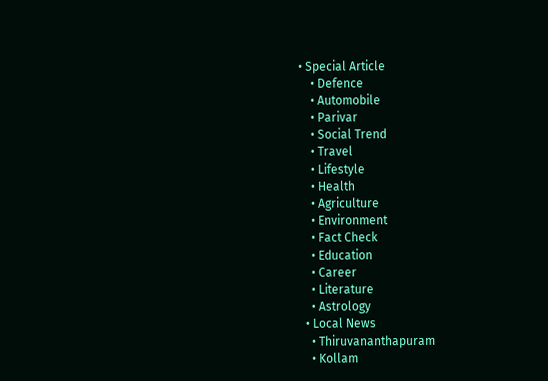• Special Article
    • Defence
    • Automobile
    • Parivar
    • Social Trend
    • Travel
    • Lifestyle
    • Health
    • Agriculture
    • Environment
    • Fact Check
    • Education
    • Career
    • Literature
    • Astrology
  • Local News
    • Thiruvananthapuram
    • Kollam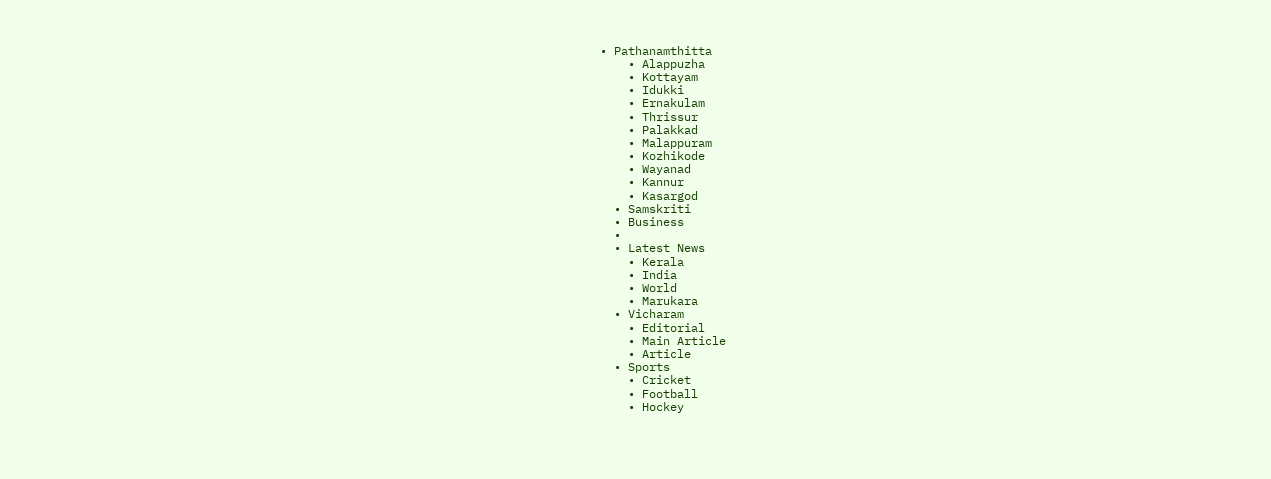• Pathanamthitta
    • Alappuzha
    • Kottayam
    • Idukki
    • Ernakulam
    • Thrissur
    • Palakkad
    • Malappuram
    • Kozhikode
    • Wayanad
    • Kannur
    • Kasargod
  • Samskriti
  • Business
  •
  • Latest News
    • Kerala
    • India
    • World
    • Marukara
  • Vicharam
    • Editorial
    • Main Article
    • Article
  • Sports
    • Cricket
    • Football
    • Hockey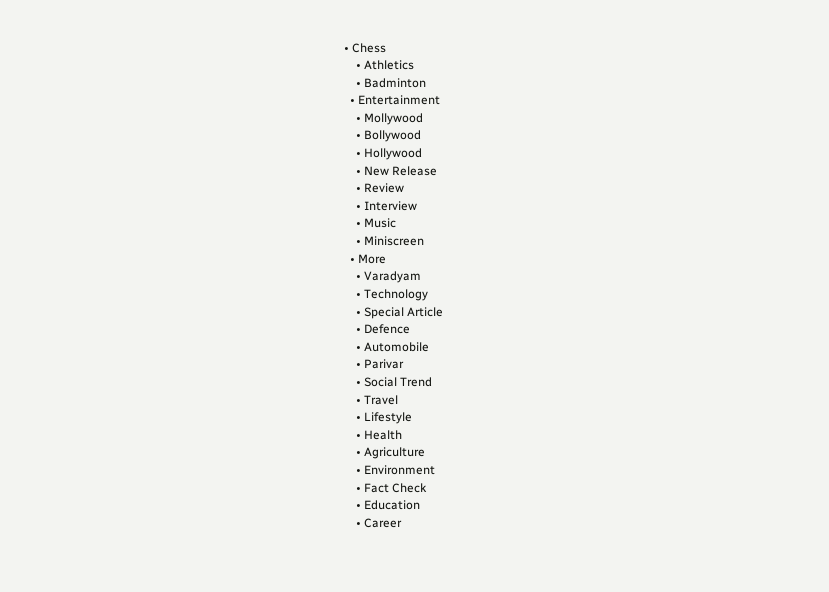• Chess
    • Athletics
    • Badminton
  • Entertainment
    • Mollywood
    • Bollywood
    • Hollywood
    • New Release
    • Review
    • Interview
    • Music
    • Miniscreen
  • More
    • Varadyam
    • Technology
    • Special Article
    • Defence
    • Automobile
    • Parivar
    • Social Trend
    • Travel
    • Lifestyle
    • Health
    • Agriculture
    • Environment
    • Fact Check
    • Education
    • Career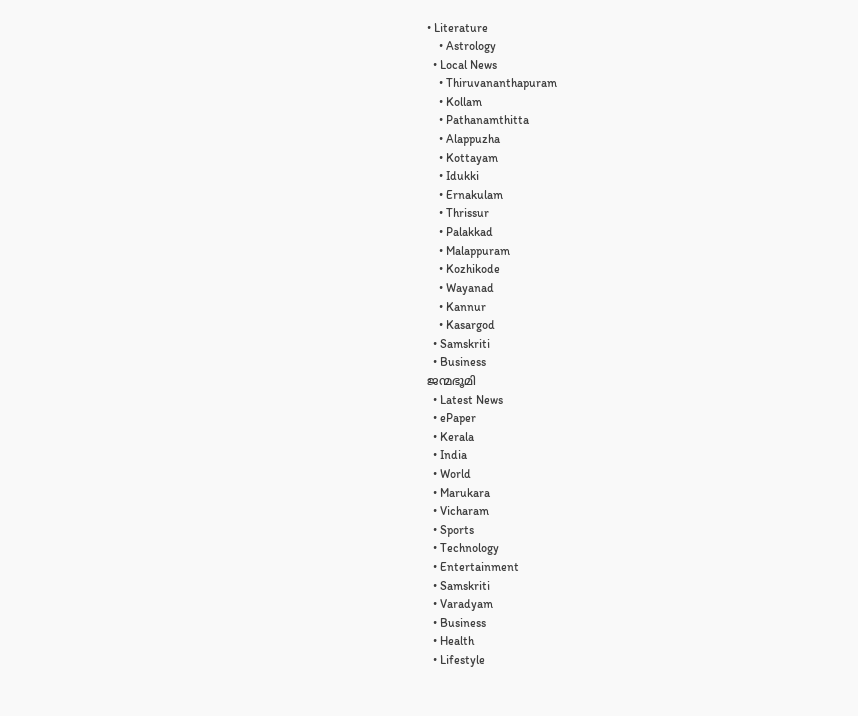• Literature
    • Astrology
  • Local News
    • Thiruvananthapuram
    • Kollam
    • Pathanamthitta
    • Alappuzha
    • Kottayam
    • Idukki
    • Ernakulam
    • Thrissur
    • Palakkad
    • Malappuram
    • Kozhikode
    • Wayanad
    • Kannur
    • Kasargod
  • Samskriti
  • Business
ജന്മഭൂമി
  • Latest News
  • ePaper
  • Kerala
  • India
  • World
  • Marukara
  • Vicharam
  • Sports
  • Technology
  • Entertainment
  • Samskriti
  • Varadyam
  • Business
  • Health
  • Lifestyle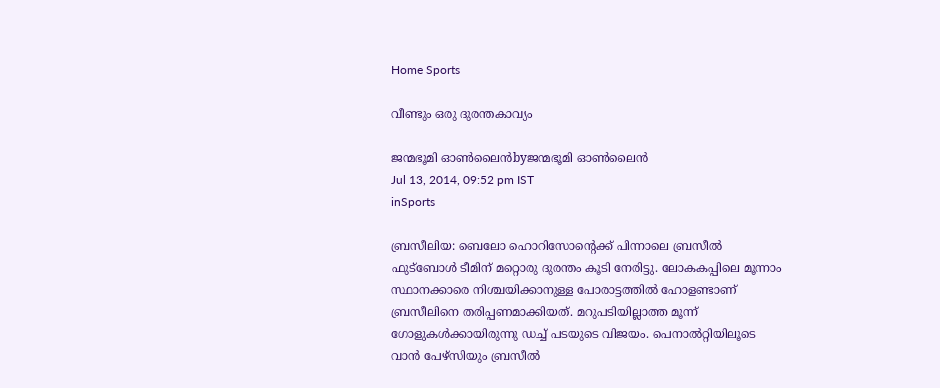Home Sports

വീണ്ടും ഒരു ദുരന്തകാവ്യം

ജന്മഭൂമി ഓണ്‍ലൈന്‍byജന്മഭൂമി ഓണ്‍ലൈന്‍
Jul 13, 2014, 09:52 pm IST
inSports

ബ്രസീലിയ: ബെലോ ഹൊറിസോന്റെക്ക് പിന്നാലെ ബ്രസീല്‍ ഫുട്‌ബോള്‍ ടീമിന് മറ്റൊരു ദുരന്തം കൂടി നേരിട്ടു. ലോകകപ്പിലെ മൂന്നാം സ്ഥാനക്കാരെ നിശ്ചയിക്കാനുള്ള പോരാട്ടത്തില്‍ ഹോളണ്ടാണ് ബ്രസീലിനെ തരിപ്പണമാക്കിയത്. മറുപടിയില്ലാത്ത മൂന്ന് ഗോളുകള്‍ക്കായിരുന്നു ഡച്ച് പടയുടെ വിജയം. പെനാല്‍റ്റിയിലൂടെ വാന്‍ പേഴ്‌സിയും ബ്രസീല്‍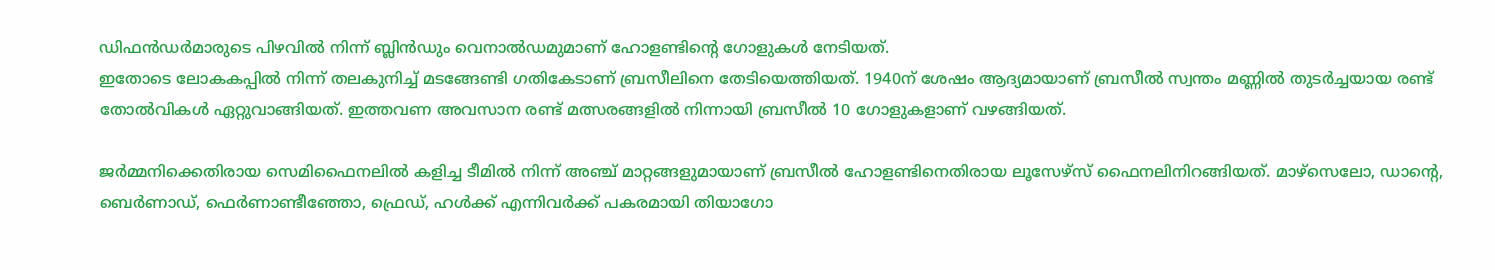ഡിഫന്‍ഡര്‍മാരുടെ പിഴവില്‍ നിന്ന് ബ്ലിന്‍ഡും വെനാല്‍ഡമുമാണ് ഹോളണ്ടിന്റെ ഗോളുകള്‍ നേടിയത്.
ഇതോടെ ലോകകപ്പില്‍ നിന്ന് തലകുനിച്ച് മടങ്ങേണ്ടി ഗതികേടാണ് ബ്രസീലിനെ തേടിയെത്തിയത്. 1940ന് ശേഷം ആദ്യമായാണ് ബ്രസീല്‍ സ്വന്തം മണ്ണില്‍ തുടര്‍ച്ചയായ രണ്ട് തോല്‍വികള്‍ ഏറ്റുവാങ്ങിയത്. ഇത്തവണ അവസാന രണ്ട് മത്സരങ്ങളില്‍ നിന്നായി ബ്രസീല്‍ 10 ഗോളുകളാണ് വഴങ്ങിയത്.

ജര്‍മ്മനിക്കെതിരായ സെമിഫൈനലില്‍ കളിച്ച ടീമില്‍ നിന്ന് അഞ്ച് മാറ്റങ്ങളുമായാണ് ബ്രസീല്‍ ഹോളണ്ടിനെതിരായ ലൂസേഴ്‌സ് ഫൈനലിനിറങ്ങിയത്. മാഴ്‌സെലോ, ഡാന്റെ, ബെര്‍ണാഡ്, ഫെര്‍ണാണ്ടീഞ്ഞോ, ഫ്രെഡ്, ഹള്‍ക്ക് എന്നിവര്‍ക്ക് പകരമായി തിയാഗോ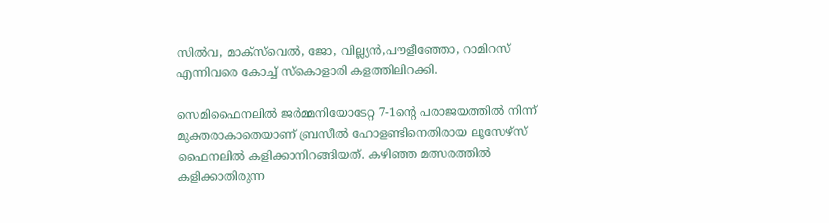സില്‍വ, മാക്‌സ്‌വെല്‍, ജോ, വില്ല്യന്‍,പൗളീഞ്ഞോ, റാമിറസ് എന്നിവരെ കോച്ച് സ്‌കൊളാരി കളത്തിലിറക്കി.

സെമിഫൈനലില്‍ ജര്‍മ്മനിയോടേറ്റ 7-1ന്റെ പരാജയത്തില്‍ നിന്ന് മുക്തരാകാതെയാണ് ബ്രസീല്‍ ഹോളണ്ടിനെതിരായ ലൂസേഴ്‌സ് ഫൈനലില്‍ കളിക്കാനിറങ്ങിയത്. കഴിഞ്ഞ മത്സരത്തില്‍ കളിക്കാതിരുന്ന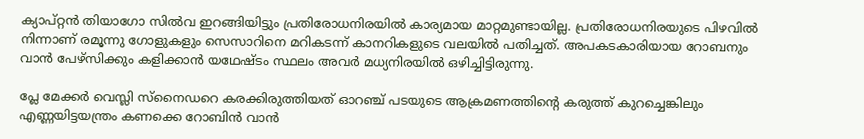ക്യാപ്റ്റന്‍ തിയാഗോ സില്‍വ ഇറങ്ങിയിട്ടും പ്രതിരോധനിരയില്‍ കാര്യമായ മാറ്റമുണ്ടായില്ല. പ്രതിരോധനിരയുടെ പിഴവില്‍ നിന്നാണ് രമൂന്നു ഗോളുകളും സെസാറിനെ മറികടന്ന് കാനറികളുടെ വലയില്‍ പതിച്ചത്. അപകടകാരിയായ റോബനും വാന്‍ പേഴ്‌സിക്കും കളിക്കാന്‍ യഥേഷ്ടം സ്ഥലം അവര്‍ മധ്യനിരയില്‍ ഒഴിച്ചിട്ടിരുന്നു.

പ്ലേ മേക്കര്‍ വെസ്ലി സ്‌നൈഡറെ കരക്കിരുത്തിയത് ഓറഞ്ച് പടയുടെ ആക്രമണത്തിന്റെ കരുത്ത് കുറച്ചെങ്കിലും എണ്ണയിട്ടയന്ത്രം കണക്കെ റോബിന്‍ വാന്‍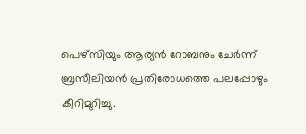പെഴ്‌സിയും ആര്യന്‍ റോബനും ചേര്‍ന്ന് ബ്രസീലിയന്‍ പ്രതിരോധത്തെ പലപ്പോഴും കീറിമുറിച്ചു.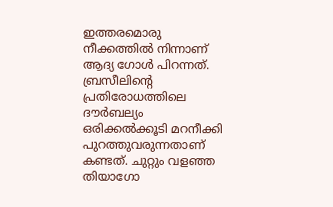ഇത്തരമൊരു നീക്കത്തില്‍ നിന്നാണ് ആദ്യ ഗോള്‍ പിറന്നത്. ബ്രസീലിന്റെ പ്രതിരോധത്തിലെ ദൗര്‍ബല്യം ഒരിക്കല്‍ക്കൂടി മറനീക്കി പുറത്തുവരുന്നതാണ് കണ്ടത്. ചുറ്റും വളഞ്ഞ തിയാഗോ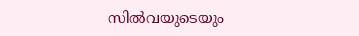സില്‍വയുടെയും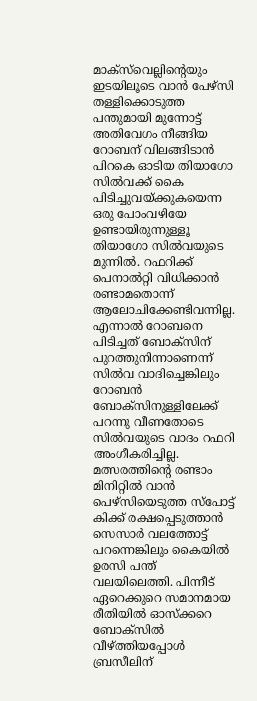മാക്‌സ്‌വെല്ലിന്റെയും ഇടയിലൂടെ വാന്‍ പേഴ്‌സി തള്ളിക്കൊടുത്ത പന്തുമായി മുന്നോട്ട് അതിവേഗം നീങ്ങിയ റോബന് വിലങ്ങിടാന്‍ പിറകെ ഓടിയ തിയാഗോ സില്‍വക്ക് കൈ പിടിച്ചുവയ്‌ക്കുകയെന്ന ഒരു പോംവഴിയേ ഉണ്ടായിരുന്നുള്ളൂ തിയാഗോ സില്‍വയുടെ മുന്നില്‍. റഫറിക്ക് പെനാല്‍റ്റി വിധിക്കാന്‍ രണ്ടാമതൊന്ന് ആലോചിക്കേണ്ടിവന്നില്ല. എന്നാല്‍ റോബനെ പിടിച്ചത് ബോക്‌സിന് പുറത്തുനിന്നാണെന്ന് സില്‍വ വാദിച്ചെങ്കിലും റോബന്‍ ബോക്‌സിനുള്ളിലേക്ക് പറന്നു വീണതോടെ സില്‍വയുടെ വാദം റഫറി അംഗീകരിച്ചില്ല. മത്സരത്തിന്റെ രണ്ടാം മിനിറ്റില്‍ വാന്‍ പെഴ്‌സിയെടുത്ത സ്‌പോട്ട് കിക്ക് രക്ഷപ്പെടുത്താന്‍ സെസാര്‍ വലത്തോട്ട് പറന്നെങ്കിലും കൈയില്‍ ഉരസി പന്ത് വലയിലെത്തി. പിന്നീട് ഏറെക്കുറെ സമാനമായ രീതിയില്‍ ഓസ്‌ക്കറെ ബോക്‌സില്‍ വീഴ്‌ത്തിയപ്പോള്‍ ബ്രസീലിന്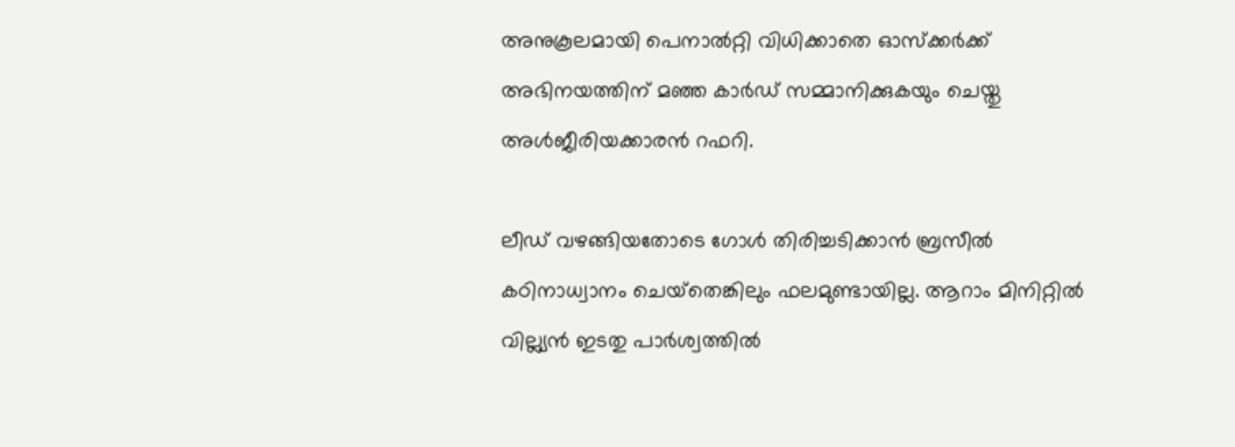അനുകൂലമായി പെനാല്‍റ്റി വിധിക്കാതെ ഓസ്‌ക്കര്‍ക്ക് അഭിനയത്തിന് മഞ്ഞ കാര്‍ഡ് സമ്മാനിക്കുകയും ചെയ്തു അള്‍ജീരിയക്കാരന്‍ റഫറി.

ലീഡ് വഴങ്ങിയതോടെ ഗോള്‍ തിരിച്ചടിക്കാന്‍ ബ്രസീല്‍ കഠിനാധ്വാനം ചെയ്‌തെങ്കിലും ഫലമുണ്ടായില്ല. ആറാം മിനിറ്റില്‍ വില്ല്യന്‍ ഇടതു പാര്‍ശ്വത്തില്‍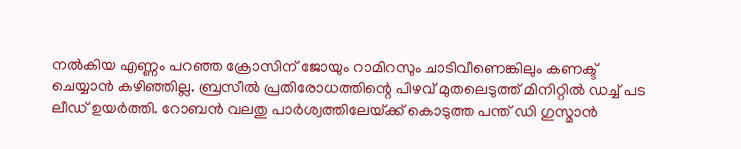നല്‍കിയ എണ്ണം പറഞ്ഞ ക്രോസിന് ജോയും റാമിറസും ചാടിവീണെങ്കിലും കണക്ട് ചെയ്യാന്‍ കഴിഞ്ഞില്ല. ബ്രസീല്‍ പ്രതിരോധത്തിന്റെ പിഴവ് മുതലെടുത്ത് മിനിറ്റില്‍ ഡച്ച് പട ലീഡ് ഉയര്‍ത്തി. റോബന്‍ വലതു പാര്‍ശ്വത്തിലേയ്‌ക്ക് കൊടുത്ത പന്ത് ഡി ഗുസ്മാന്‍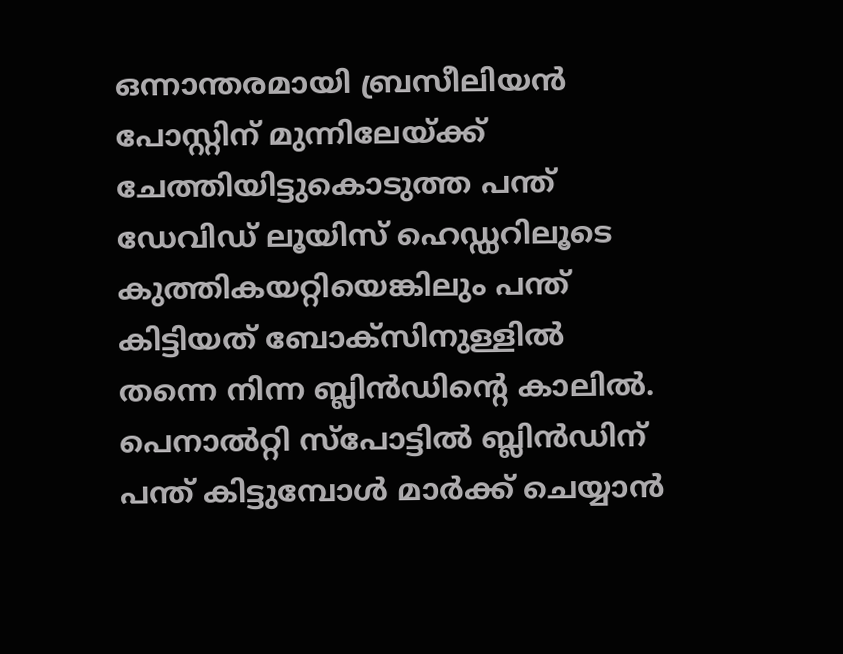ഒന്നാന്തരമായി ബ്രസീലിയന്‍ പോസ്റ്റിന് മുന്നിലേയ്‌ക്ക് ചേത്തിയിട്ടുകൊടുത്ത പന്ത് ഡേവിഡ് ലൂയിസ് ഹെഡ്ഡറിലൂടെ കുത്തികയറ്റിയെങ്കിലും പന്ത് കിട്ടിയത് ബോക്‌സിനുള്ളില്‍ തന്നെ നിന്ന ബ്ലിന്‍ഡിന്റെ കാലില്‍. പെനാല്‍റ്റി സ്‌പോട്ടില്‍ ബ്ലിന്‍ഡിന് പന്ത് കിട്ടുമ്പോള്‍ മാര്‍ക്ക് ചെയ്യാന്‍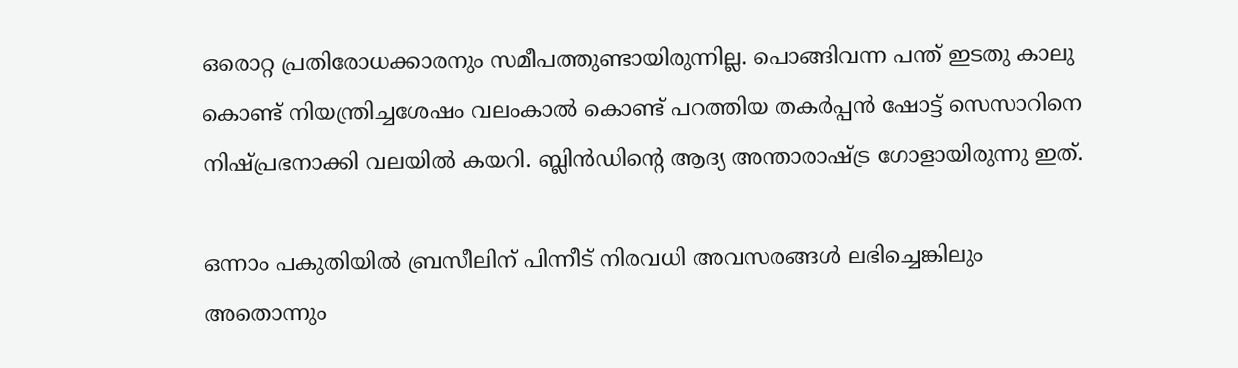ഒരൊറ്റ പ്രതിരോധക്കാരനും സമീപത്തുണ്ടായിരുന്നില്ല. പൊങ്ങിവന്ന പന്ത് ഇടതു കാലു കൊണ്ട് നിയന്ത്രിച്ചശേഷം വലംകാല്‍ കൊണ്ട് പറത്തിയ തകര്‍പ്പന്‍ ഷോട്ട് സെസാറിനെ നിഷ്പ്രഭനാക്കി വലയില്‍ കയറി. ബ്ലിന്‍ഡിന്റെ ആദ്യ അന്താരാഷ്‌ട്ര ഗോളായിരുന്നു ഇത്.

ഒന്നാം പകുതിയില്‍ ബ്രസീലിന് പിന്നീട് നിരവധി അവസരങ്ങള്‍ ലഭിച്ചെങ്കിലും അതൊന്നും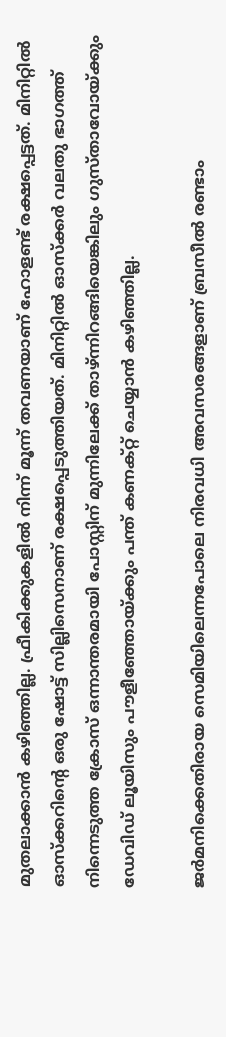മുതലാക്കാന്‍ കഴിഞ്ഞില്ല. ഫ്രീകിക്കുകളില്‍ നിന്ന് മൂന്ന് തവണയാണ് ഹോളണ്ട് രക്ഷപ്പെട്ടത്. മിനിറ്റില്‍ ഓസ്‌ക്കറിന്റെ ഒരു ഷോട്ട് സില്ലിസെനാണ് രക്ഷപ്പെടുത്തിയത്. മിനിറ്റില്‍ ഓസ്‌ക്കര്‍ വലതു ഭാഗത്ത് നിന്നെടുത്ത ക്രോസ് ഒന്നാന്തരമായി പോസ്റ്റിന് മുന്നിലേക്ക് താഴ്ന്നിറങ്ങിയെങ്കിലും ഗുസ്താവോയ്‌ക്കും ഡേവിഡ് ലൂയിസും പൗളീഞ്ഞോയ്‌ക്കും പന്ത് കണക്റ്റ് ചെയ്യാന്‍ കഴിഞ്ഞില്ല.

ജര്‍മനിക്കെതിരായ സെമിയിലെന്നപോലെ നിരവധി അവസരങ്ങളാണ് ബ്രസീല്‍ രണ്ടാം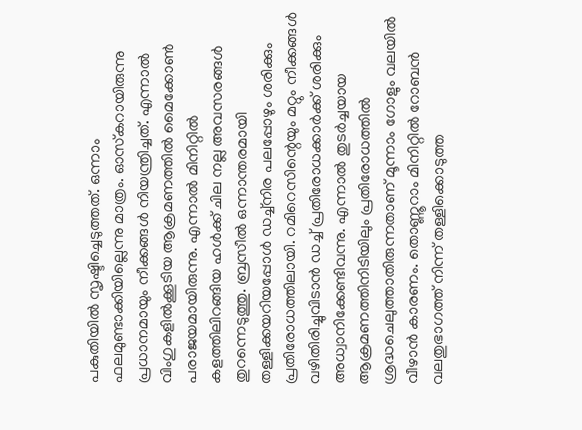പകുതിയില്‍ സൃഷ്ടിച്ചെടുത്തത്. ഒന്നാം ഫലമുണ്ടാക്കിയില്ലെന്നു മാത്രം. ഓസ്‌കറായിരുന്നു പ്രധാനമായും നീക്കങ്ങള്‍ നിയന്ത്രിച്ചത്. എന്നാല്‍ വിംഗുകളില്‍ക്കൂടിയ ആക്രമണത്തില്‍ മൈക്കോണ്‍ പരാജയമായിരുന്നു. എന്നാല്‍ മിനിറ്റില്‍ കളത്തിലിറങ്ങിയ ഹള്‍ക്ക് ചില നല്ല അവസരങ്ങള്‍ തുറന്നെടുത്തു. ബ്രസീല്‍ ഒന്നാന്തരമായി തള്ളിക്കയറിയപ്പോള്‍ ഡച്ച്‌നിര പലപ്പോഴും ശരിക്കും പ്രതിരോധത്തിലായി. റമിറെസിന്റെയും മറ്റും നീക്കങ്ങള്‍ വഴിതിരിച്ചുവിടാന്‍ ഡച്ച് പ്രതിരോധക്കാര്‍ക്ക് ശരിക്കും അധ്വാനിക്കേണ്ടിവന്നു. എന്നാല്‍ തുടര്‍ച്ചയായ ആക്രമണത്തിനിടിയിലും പ്രതിരോധത്തില്‍ ശ്രദ്ധചെലുത്താതിരുന്നതാണ് മൂന്നാം ഗോളും വലയില്‍ വീഴാന്‍ കാരണം. തൊണ്ണൂറാം മിനിറ്റില്‍ റോബന്‍ വലതുഭാഗത്ത് നിന്ന് തള്ളിക്കൊടുത്ത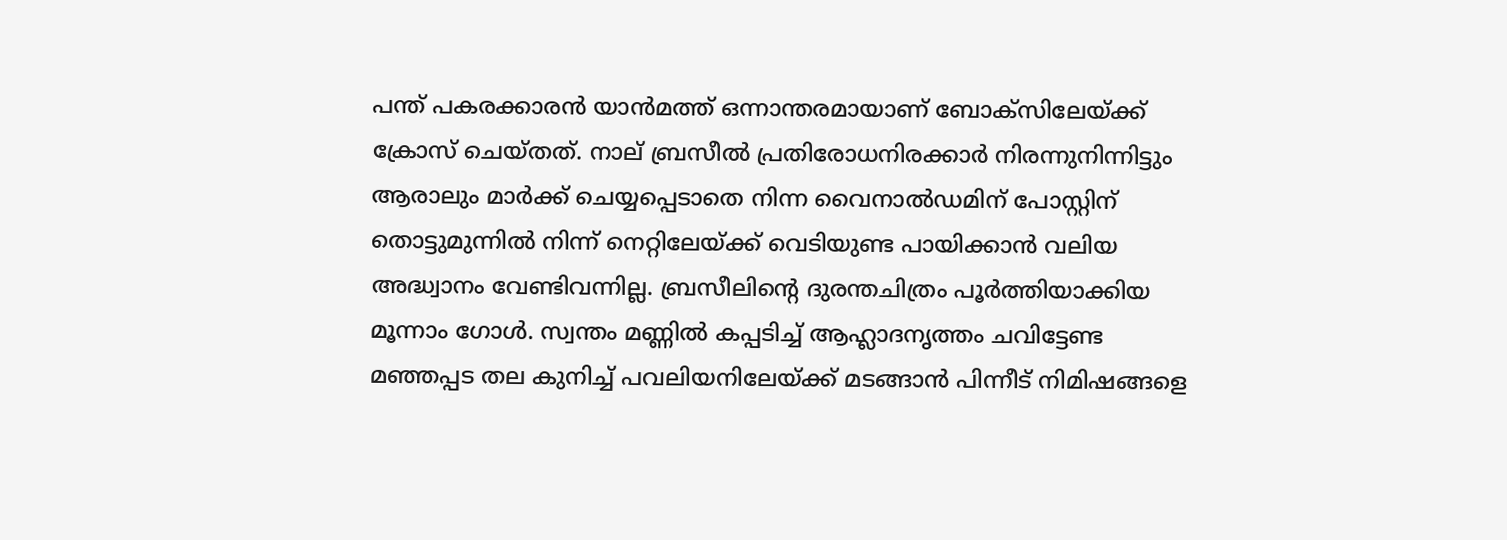പന്ത് പകരക്കാരന്‍ യാന്‍മത്ത് ഒന്നാന്തരമായാണ് ബോക്‌സിലേയ്‌ക്ക് ക്രോസ് ചെയ്തത്. നാല് ബ്രസീല്‍ പ്രതിരോധനിരക്കാര്‍ നിരന്നുനിന്നിട്ടും ആരാലും മാര്‍ക്ക് ചെയ്യപ്പെടാതെ നിന്ന വൈനാല്‍ഡമിന് പോസ്റ്റിന് തൊട്ടുമുന്നില്‍ നിന്ന് നെറ്റിലേയ്‌ക്ക് വെടിയുണ്ട പായിക്കാന്‍ വലിയ അദ്ധ്വാനം വേണ്ടിവന്നില്ല. ബ്രസീലിന്റെ ദുരന്തചിത്രം പൂര്‍ത്തിയാക്കിയ മൂന്നാം ഗോള്‍. സ്വന്തം മണ്ണില്‍ കപ്പടിച്ച് ആഹ്ലാദനൃത്തം ചവിട്ടേണ്ട മഞ്ഞപ്പട തല കുനിച്ച് പവലിയനിലേയ്‌ക്ക് മടങ്ങാന്‍ പിന്നീട് നിമിഷങ്ങളെ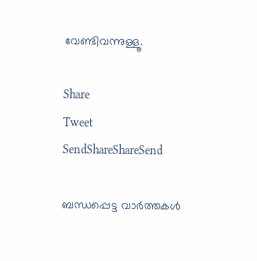വേണ്ടിവന്നുള്ളൂ.

Share
Tweet
SendShareShareSend

ബന്ധപ്പെട്ട വാര്‍ത്തകള്‍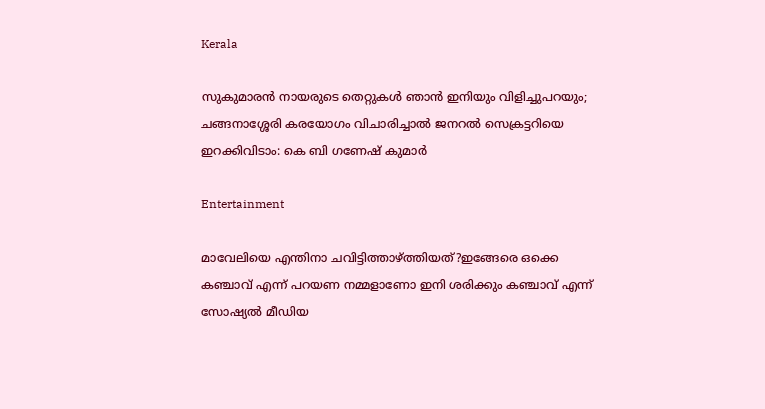Kerala

സുകുമാരൻ നായരുടെ തെറ്റുകൾ ഞാൻ ഇനിയും വിളിച്ചുപറയും; ചങ്ങനാശ്ശേരി കരയോഗം വിചാരിച്ചാൽ ജനറൽ സെക്രട്ടറിയെ ഇറക്കിവിടാം: കെ ബി ഗണേഷ് കുമാര്‍

Entertainment

മാവേലിയെ എന്തിനാ ചവിട്ടിത്താഴ്‌ത്തിയത്?ഇങ്ങേരെ ഒക്കെ കഞ്ചാവ് എന്ന് പറയണ നമ്മളാണോ ഇനി ശരിക്കും കഞ്ചാവ് എന്ന് സോഷ്യൽ മീഡിയ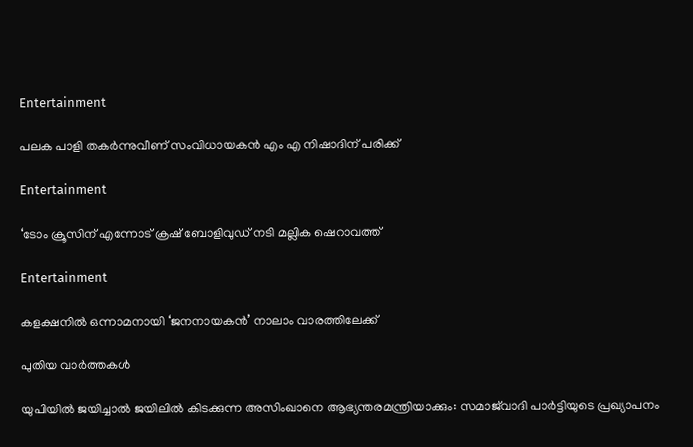Entertainment

പലക പാളി തകർന്നുവീണ് സംവിധായകൻ എം എ നിഷാദിന് പരിക്ക്

Entertainment

‘ടോം ക്രൂസിന് എന്നോട് ക്രഷ് ബോളിവുഡ് നടി മല്ലിക ഷെറാവത്ത്

Entertainment

കളക്ഷനിൽ ഒന്നാമനായി ‘ജനനായകൻ’ നാലാം വാരത്തിലേക്ക്

പുതിയ വാര്‍ത്തകള്‍

യുപിയിൽ ജയിച്ചാൽ ജയിലിൽ കിടക്കുന്ന അസിംഖാനെ ആഭ്യന്തരമന്ത്രിയാക്കും: സമാജ്‌വാദി പാർട്ടിയുടെ പ്രഖ്യാപനം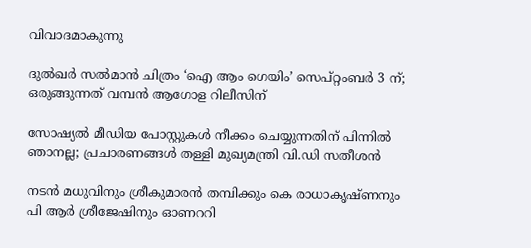വിവാദമാകുന്നു

ദുൽഖർ സൽമാൻ ചിത്രം ‘ഐ ആം ഗെയിം’ സെപ്റ്റംബർ 3 ന്; ഒരുങ്ങുന്നത് വമ്പൻ ആഗോള റിലീസിന്

സോഷ്യൽ മീഡിയ പോസ്റ്റുകൾ നീക്കം ചെയ്യുന്നതിന് പിന്നിൽ ഞാനല്ല; പ്രചാരണങ്ങൾ തള്ളി മുഖ്യമന്ത്രി വി.ഡി സതീശൻ

നടൻ മധുവിനും ശ്രീകുമാരൻ തമ്പിക്കും കെ രാധാകൃഷ്ണനും പി ആർ‌ ശ്രീജേഷിനും ഓണററി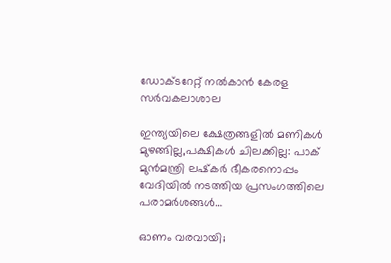ഡോക്ടറേറ്റ് നൽകാൻ കേരള സർവകലാശാല

ഇന്ത്യയിലെ ക്ഷേത്രങ്ങളിൽ മണികൾ മുഴങ്ങില്ല,പക്ഷികൾ ചിലക്കില്ല: പാക് മുൻമന്ത്രി ലഷ്‌കർ ഭീകരനൊപ്പം വേദിയിൽ നടത്തിയ പ്രസംഗത്തിലെ പരാമർശങ്ങൾ…

ഓണം വരവായി;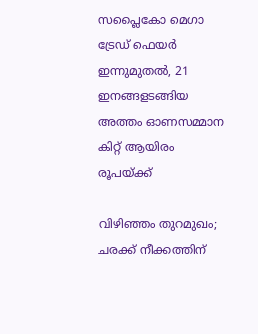സപ്ലൈകോ മെഗാ ട്രേഡ് ഫെയര്‍ ഇന്നുമുതല്‍, 21 ഇനങ്ങളടങ്ങിയ അത്തം ഓണസമ്മാന കിറ്റ് ആയിരം രൂപയ്‌ക്ക്

വിഴിഞ്ഞം തുറമുഖം; ചരക്ക് നീക്കത്തിന്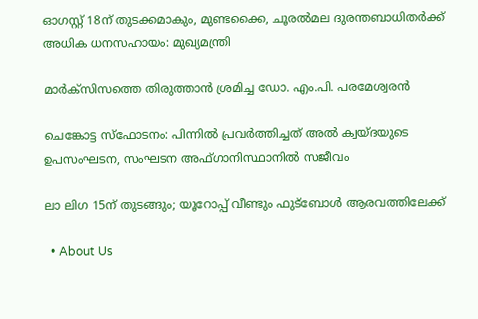ഓഗസ്റ്റ് 18ന് തുടക്കമാകും, മുണ്ടക്കൈ, ചൂരൽമല ദുരന്തബാധിതർക്ക് അധിക ധനസഹായം: മുഖ്യമന്ത്രി

മാര്‍ക്‌സിസത്തെ തിരുത്താന്‍ ശ്രമിച്ച ഡോ. എം.പി. പരമേശ്വരന്‍

ചെങ്കോട്ട സ്ഫോടനം: പിന്നിൽ പ്രവർത്തിച്ചത് അൽ ക്വയ്ദയുടെ ഉപസംഘടന, സംഘടന അഫ്ഗാനിസ്ഥാനിൽ സജീവം

ലാ ലിഗ 15ന് തുടങ്ങും; യൂറോപ്പ് വീണ്ടും ഫുട്‌ബോള്‍ ആരവത്തിലേക്ക്

  • About Us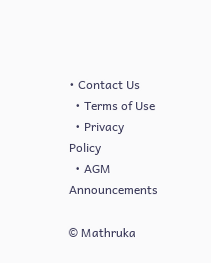• Contact Us
  • Terms of Use
  • Privacy Policy
  • AGM Announcements

© Mathruka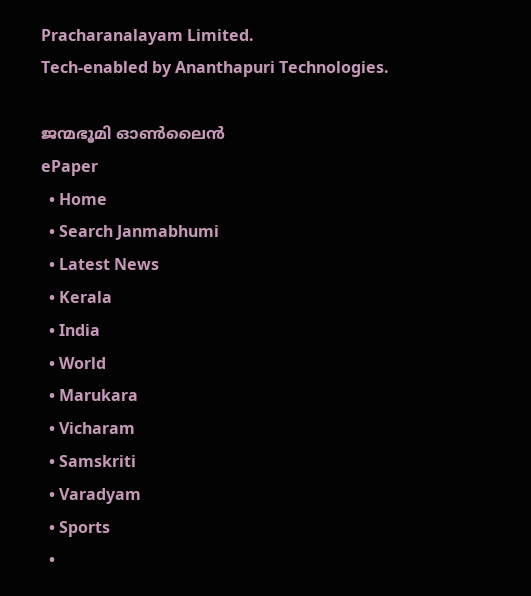Pracharanalayam Limited.
Tech-enabled by Ananthapuri Technologies.

ജന്മഭൂമി ഓണ്‍ലൈന്‍
ePaper
  • Home
  • Search Janmabhumi
  • Latest News
  • Kerala
  • India
  • World
  • Marukara
  • Vicharam
  • Samskriti
  • Varadyam
  • Sports
  •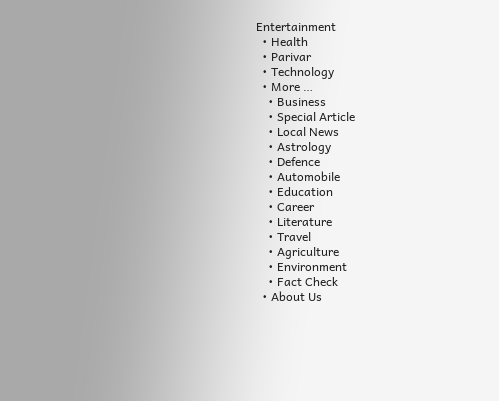Entertainment
  • Health
  • Parivar
  • Technology
  • More …
    • Business
    • Special Article
    • Local News
    • Astrology
    • Defence
    • Automobile
    • Education
    • Career
    • Literature
    • Travel
    • Agriculture
    • Environment
    • Fact Check
  • About Us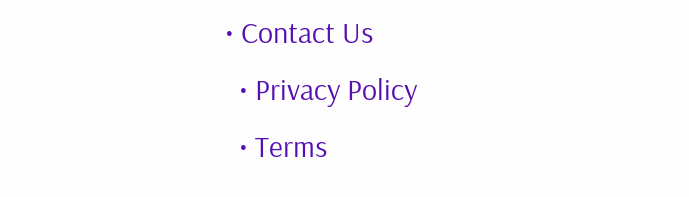• Contact Us
  • Privacy Policy
  • Terms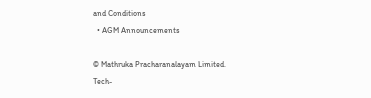and Conditions
  • AGM Announcements

© Mathruka Pracharanalayam Limited.
Tech-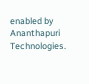enabled by Ananthapuri Technologies.